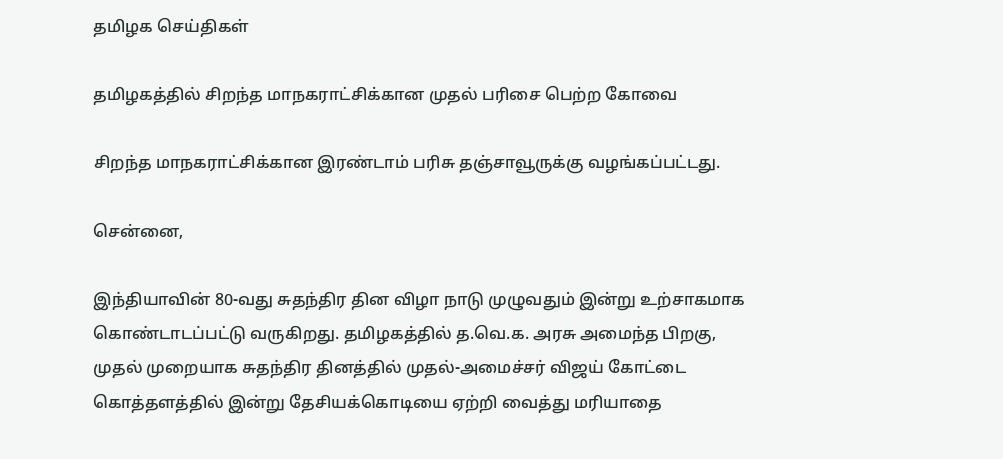தமிழக செய்திகள்

தமிழகத்தில் சிறந்த மாநகராட்சிக்கான முதல் பரிசை பெற்ற கோவை

சிறந்த மாநகராட்சிக்கான இரண்டாம் பரிசு தஞ்சாவூருக்கு வழங்கப்பட்டது.

சென்னை,

இந்தியாவின் 80-வது சுதந்திர தின விழா நாடு முழுவதும் இன்று உற்சாகமாக கொண்டாடப்பட்டு வருகிறது. தமிழகத்தில் த.வெ.க. அரசு அமைந்த பிறகு, முதல் முறையாக சுதந்திர தினத்தில் முதல்-அமைச்சர் விஜய் கோட்டை கொத்தளத்தில் இன்று தேசியக்கொடியை ஏற்றி வைத்து மரியாதை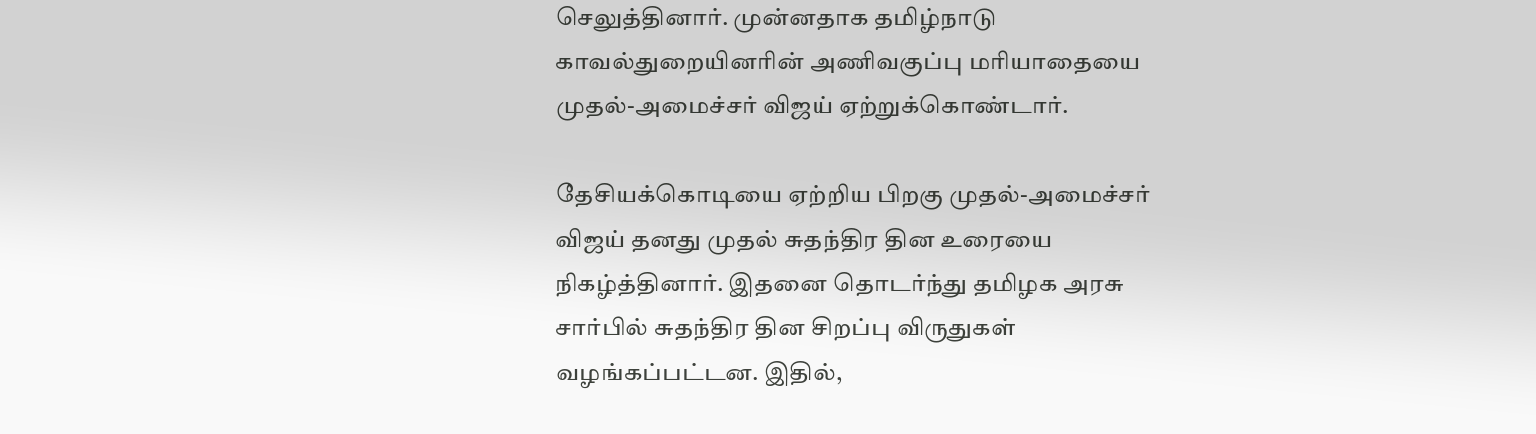செலுத்தினார். முன்னதாக தமிழ்நாடு காவல்துறையினரின் அணிவகுப்பு மரியாதையை முதல்-அமைச்சர் விஜய் ஏற்றுக்கொண்டார்.

தேசியக்கொடியை ஏற்றிய பிறகு முதல்-அமைச்சர் விஜய் தனது முதல் சுதந்திர தின உரையை நிகழ்த்தினார். இதனை தொடர்ந்து தமிழக அரசு சார்பில் சுதந்திர தின சிறப்பு விருதுகள் வழங்கப்பட்டன. இதில்,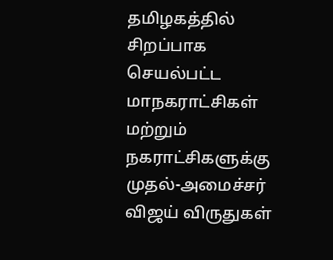தமிழகத்தில் சிறப்பாக செயல்பட்ட மாநகராட்சிகள் மற்றும் நகராட்சிகளுக்கு முதல்-அமைச்சர் விஜய் விருதுகள்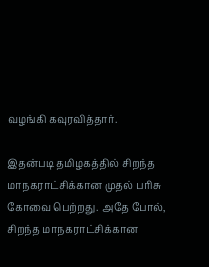வழங்கி கவுரவித்தார்.

இதன்படி தமிழகத்தில் சிறந்த மாநகராட்சிக்கான முதல் பரிசு கோவை பெற்றது. அதே போல், சிறந்த மாநகராட்சிக்கான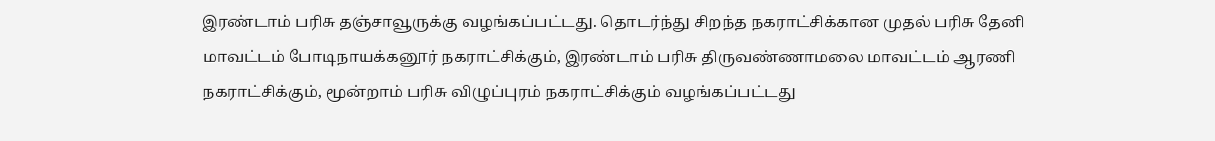இரண்டாம் பரிசு தஞ்சாவூருக்கு வழங்கப்பட்டது. தொடர்ந்து சிறந்த நகராட்சிக்கான முதல் பரிசு தேனி மாவட்டம் போடிநாயக்கனூர் நகராட்சிக்கும், இரண்டாம் பரிசு திருவண்ணாமலை மாவட்டம் ஆரணி நகராட்சிக்கும், மூன்றாம் பரிசு விழுப்புரம் நகராட்சிக்கும் வழங்கப்பட்டது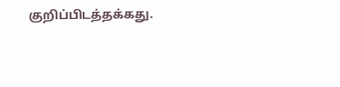குறிப்பிடத்தக்கது.